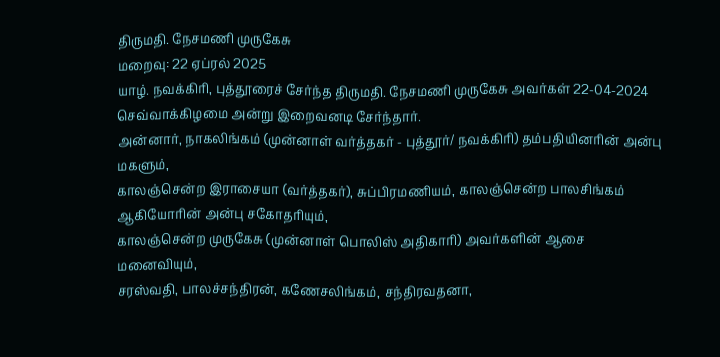திருமதி. நேசமணி முருகேசு
மறைவு: 22 ஏப்ரல் 2025
யாழ். நவக்கிரி, புத்தூரைச் சேர்ந்த திருமதி. நேசமணி முருகேசு அவர்கள் 22-04-2024 செவ்வாக்கிழமை அன்று இறைவனடி சேர்ந்தார்.
அன்னார், நாகலிங்கம் (முன்னாள் வர்த்தகர் - புத்தூர்/ நவக்கிரி) தம்பதியினரின் அன்பு மகளும்,
காலஞ்சென்ற இராசையா (வர்த்தகர்), சுப்பிரமணியம், காலஞ்சென்ற பாலசிங்கம் ஆகியோரின் அன்பு சகோதரியும்,
காலஞ்சென்ற முருகேசு (முன்னாள் பொலிஸ் அதிகாரி) அவர்களின் ஆசை மனைவியும்,
சரஸ்வதி, பாலச்சந்திரன், கணேசலிங்கம், சந்திரவதனா,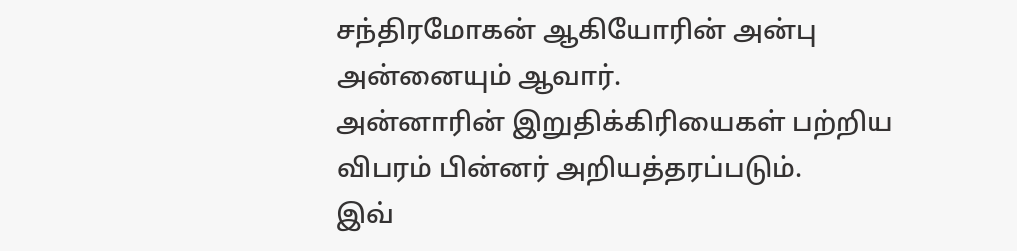சந்திரமோகன் ஆகியோரின் அன்பு அன்னையும் ஆவார்.
அன்னாரின் இறுதிக்கிரியைகள் பற்றிய விபரம் பின்னர் அறியத்தரப்படும்.
இவ்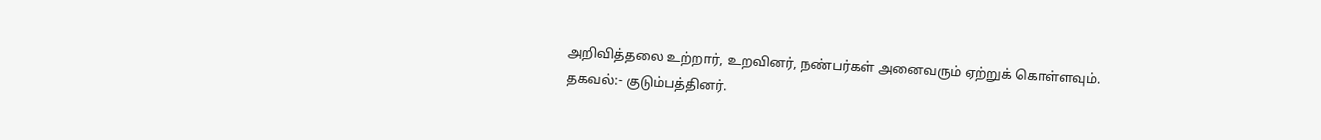அறிவித்தலை உற்றார், உறவினர், நண்பர்கள் அனைவரும் ஏற்றுக் கொள்ளவும்.
தகவல்:- குடும்பத்தினர்.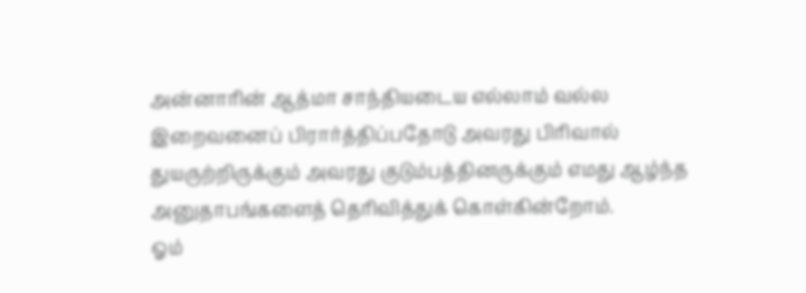அன்னாரின் ஆத்மா சாந்தியடைய எல்லாம் வல்ல இறைவனைப் பிரார்த்திப்பதோடு அவரது பிரிவால் துயருற்றிருக்கும் அவரது குடும்பத்தினருக்கும் எமது ஆழ்ந்த அனுதாபங்களைத் தெரிவித்துக் கொள்கின்றோம்.
ஓம்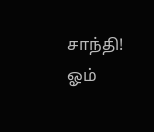சாந்தி! ஓம்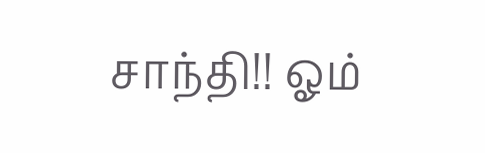சாந்தி!! ஓம்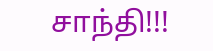சாந்தி!!!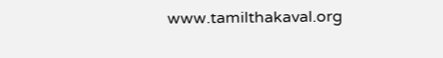www.tamilthakaval.org